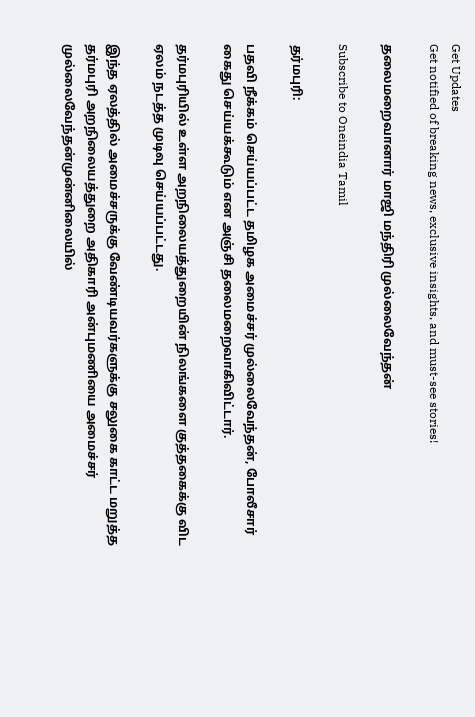Get Updates
Get notified of breaking news, exclusive insights, and must-see stories!

தலைமறைவானார் மாஜி மந்திரி முல்லைவேந்தன்

Subscribe to Oneindia Tamil

தர்மபுரி:

பதவி நீக்கம் செய்யப்பட்ட தமிழக அமைச்சர் முல்லைவேந்தன், போலீசார் கைது செய்யக்கூடும் என அஞ்சி தலைமறைவாகிவிட்டார்.

தர்மபுரியில் உள்ள அறநிலையத்துறையின் நிலங்களை குத்தகைக்கு விட ஏலம் நடத்த முடிவு செய்யப்பட்டது.

இந்த ஏலத்தில் அமைச்சருக்கு வேண்டியவர்களுக்கு சலுகை காட்ட மறுத்த தர்மபுரி அறநிலையத்துறை அதிகாரி அன்புமணியை அமைச்சர் முல்லைவேந்தன்முன்னிலையில்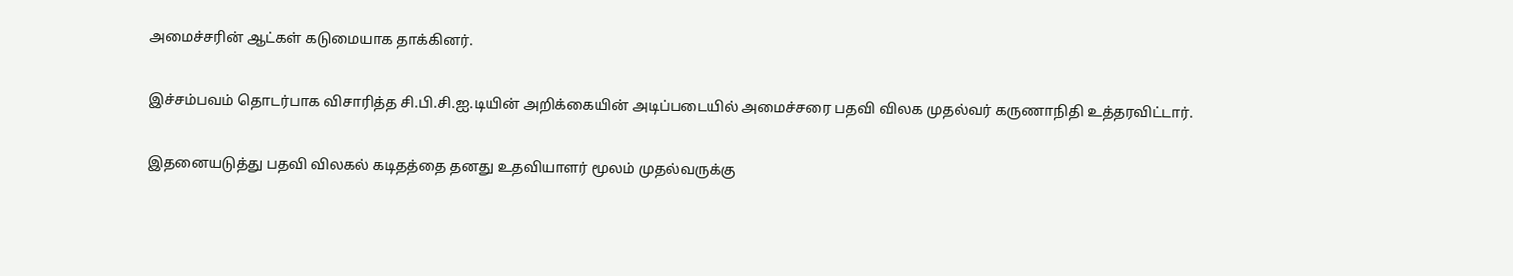அமைச்சரின் ஆட்கள் கடுமையாக தாக்கினர்.

இச்சம்பவம் தொடர்பாக விசாரித்த சி.பி.சி.ஐ.டியின் அறிக்கையின் அடிப்படையில் அமைச்சரை பதவி விலக முதல்வர் கருணாநிதி உத்தரவிட்டார்.

இதனையடுத்து பதவி விலகல் கடிதத்தை தனது உதவியாளர் மூலம் முதல்வருக்கு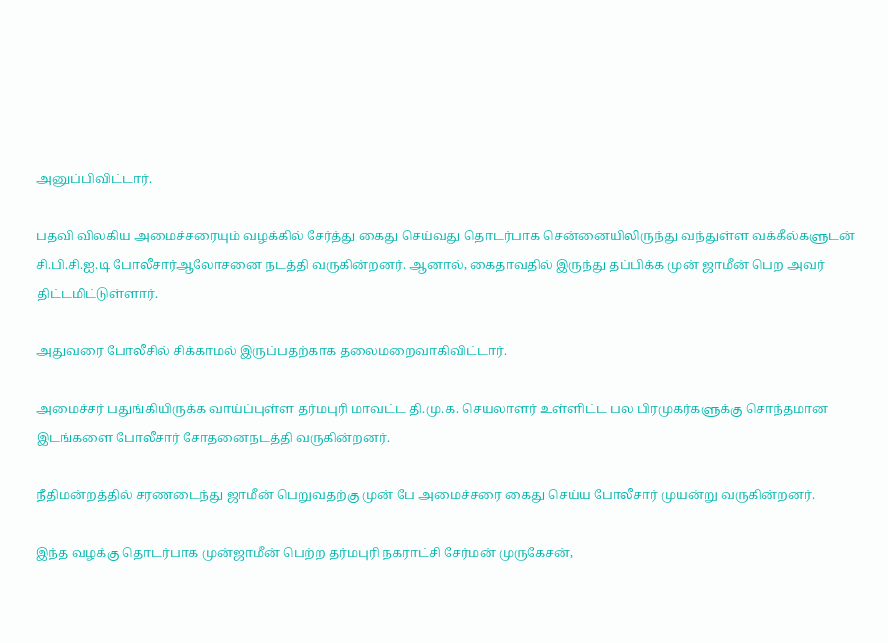அனுப்பிவிட்டார்.

பதவி விலகிய அமைச்சரையும் வழக்கில் சேர்த்து கைது செய்வது தொடர்பாக சென்னையிலிருந்து வந்துள்ள வக்கீல்களுடன் சி.பி.சி.ஐ.டி போலீசார்ஆலோசனை நடத்தி வருகின்றனர். ஆனால், கைதாவதில் இருந்து தப்பிக்க முன் ஜாமீன் பெற அவர் திட்டமிட்டுள்ளார்.

அதுவரை போலீசில் சிக்காமல் இருப்பதற்காக தலைமறைவாகிவிட்டார்.

அமைச்சர் பதுங்கியிருக்க வாய்ப்புள்ள தர்மபுரி மாவட்ட தி.மு.க. செயலாளர் உள்ளிட்ட பல பிரமுகர்களுக்கு சொந்தமான இடங்களை போலீசார் சோதனைநடத்தி வருகின்றனர்.

நீதிமன்றத்தில் சரணடைந்து ஜாமீன் பெறுவதற்கு முன் பே அமைச்சரை கைது செய்ய போலீசார் முயன்று வருகின்றனர்.

இந்த வழக்கு தொடர்பாக முன்ஜாமீன் பெற்ற தர்மபுரி நகராட்சி சேர்மன் முருகேசன்,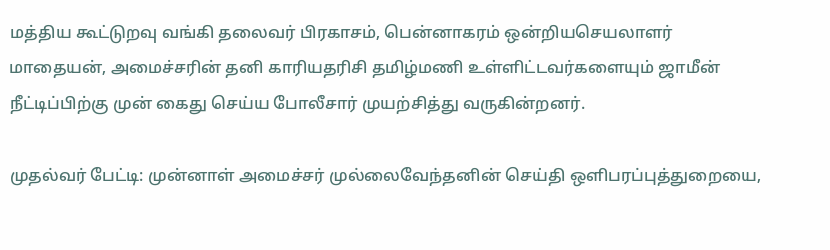மத்திய கூட்டுறவு வங்கி தலைவர் பிரகாசம், பென்னாகரம் ஒன்றியசெயலாளர் மாதையன், அமைச்சரின் தனி காரியதரிசி தமிழ்மணி உள்ளிட்டவர்களையும் ஜாமீன் நீட்டிப்பிற்கு முன் கைது செய்ய போலீசார் முயற்சித்து வருகின்றனர்.

முதல்வர் பேட்டி: முன்னாள் அமைச்சர் முல்லைவேந்தனின் செய்தி ஒளிபரப்புத்துறையை,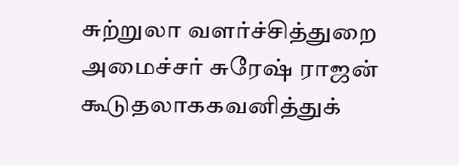சுற்றுலா வளர்ச்சித்துறை அமைச்சர் சுரேஷ் ராஜன் கூடுதலாககவனித்துக்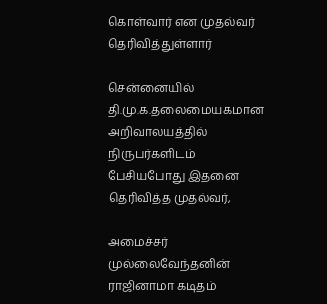கொள்வார் என முதல்வர் தெரிவித்துள்ளார்

சென்னையில் தி.மு.க.தலைமையகமான அறிவாலயத்தில் நிருபர்களிடம் பேசியபோது இதனை தெரிவித்த முதல்வர்,

அமைச்சர் முல்லைவேந்தனின் ராஜினாமா கடிதம்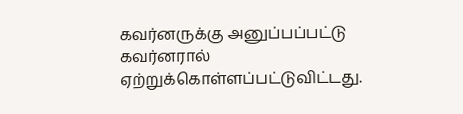கவர்னருக்கு அனுப்பப்பட்டு கவர்னரால் ஏற்றுக்கொள்ளப்பட்டுவிட்டது.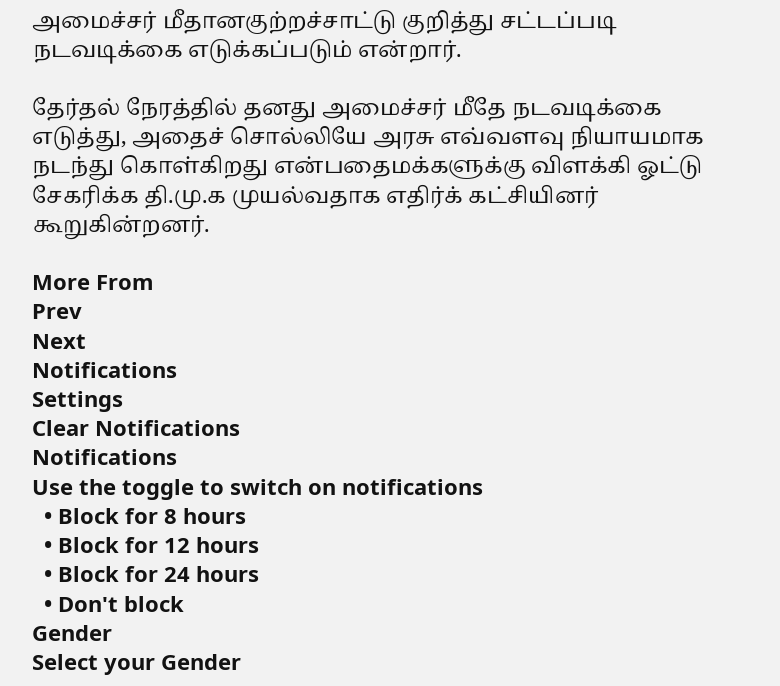அமைச்சர் மீதானகுற்றச்சாட்டு குறித்து சட்டப்படி நடவடிக்கை எடுக்கப்படும் என்றார்.

தேர்தல் நேரத்தில் தனது அமைச்சர் மீதே நடவடிக்கை எடுத்து, அதைச் சொல்லியே அரசு எவ்வளவு நியாயமாக நடந்து கொள்கிறது என்பதைமக்களுக்கு விளக்கி ஓட்டு சேகரிக்க தி.மு.க முயல்வதாக எதிர்க் கட்சியினர் கூறுகின்றனர்.

More From
Prev
Next
Notifications
Settings
Clear Notifications
Notifications
Use the toggle to switch on notifications
  • Block for 8 hours
  • Block for 12 hours
  • Block for 24 hours
  • Don't block
Gender
Select your Gender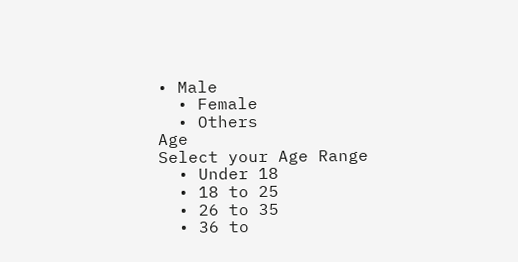• Male
  • Female
  • Others
Age
Select your Age Range
  • Under 18
  • 18 to 25
  • 26 to 35
  • 36 to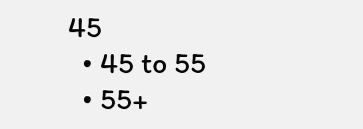45
  • 45 to 55
  • 55+